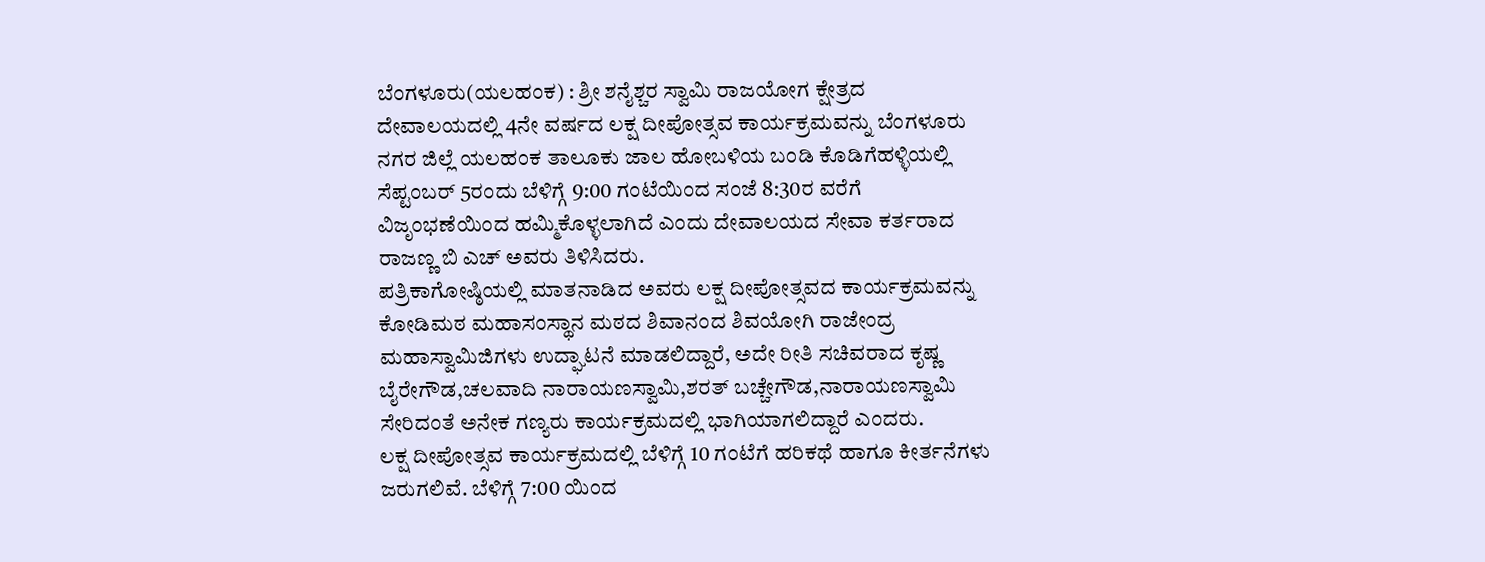ಬೆಂಗಳೂರು(ಯಲಹಂಕ) : ಶ್ರೀ ಶನೈಶ್ಚರ ಸ್ವಾಮಿ ರಾಜಯೋಗ ಕ್ಷೇತ್ರದ ದೇವಾಲಯದಲ್ಲಿ 4ನೇ ವರ್ಷದ ಲಕ್ಷ ದೀಪೋತ್ಸವ ಕಾರ್ಯಕ್ರಮವನ್ನು ಬೆಂಗಳೂರು ನಗರ ಜಿಲ್ಲೆ ಯಲಹಂಕ ತಾಲೂಕು ಜಾಲ ಹೋಬಳಿಯ ಬಂಡಿ ಕೊಡಿಗೆಹಳ್ಳಿಯಲ್ಲಿ ಸೆಪ್ಟಂಬರ್ 5ರಂದು ಬೆಳಿಗ್ಗೆ 9:00 ಗಂಟೆಯಿಂದ ಸಂಜೆ 8:30ರ ವರೆಗೆ ವಿಜೃಂಭಣೆಯಿಂದ ಹಮ್ಮಿಕೊಳ್ಳಲಾಗಿದೆ ಎಂದು ದೇವಾಲಯದ ಸೇವಾ ಕರ್ತರಾದ ರಾಜಣ್ಣ ಬಿ ಎಚ್ ಅವರು ತಿಳಿಸಿದರು.
ಪತ್ರಿಕಾಗೋಷ್ಠಿಯಲ್ಲಿ ಮಾತನಾಡಿದ ಅವರು ಲಕ್ಷ ದೀಪೋತ್ಸವದ ಕಾರ್ಯಕ್ರಮವನ್ನು ಕೋಡಿಮಠ ಮಹಾಸಂಸ್ಥಾನ ಮಠದ ಶಿವಾನಂದ ಶಿವಯೋಗಿ ರಾಜೇಂದ್ರ ಮಹಾಸ್ವಾಮಿಜಿಗಳು ಉದ್ಘಾಟನೆ ಮಾಡಲಿದ್ದಾರೆ, ಅದೇ ರೀತಿ ಸಚಿವರಾದ ಕೃಷ್ಣ ಬೈರೇಗೌಡ,ಚಲವಾದಿ ನಾರಾಯಣಸ್ವಾಮಿ,ಶರತ್ ಬಚ್ಚೇಗೌಡ,ನಾರಾಯಣಸ್ವಾಮಿ ಸೇರಿದಂತೆ ಅನೇಕ ಗಣ್ಯರು ಕಾರ್ಯಕ್ರಮದಲ್ಲಿ ಭಾಗಿಯಾಗಲಿದ್ದಾರೆ ಎಂದರು.
ಲಕ್ಷ ದೀಪೋತ್ಸವ ಕಾರ್ಯಕ್ರಮದಲ್ಲಿ ಬೆಳಿಗ್ಗೆ 10 ಗಂಟೆಗೆ ಹರಿಕಥೆ ಹಾಗೂ ಕೀರ್ತನೆಗಳು ಜರುಗಲಿವೆ. ಬೆಳಿಗ್ಗೆ 7:00 ಯಿಂದ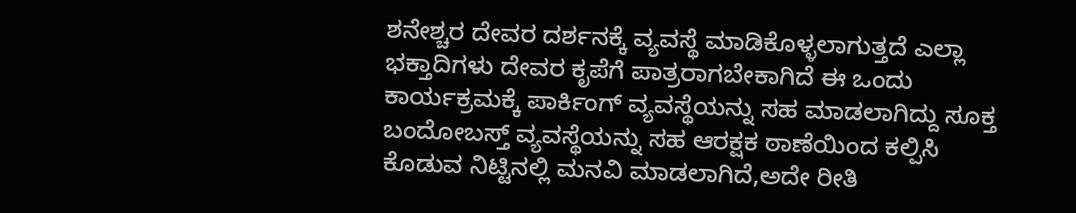ಶನೇಶ್ಚರ ದೇವರ ದರ್ಶನಕ್ಕೆ ವ್ಯವಸ್ಥೆ ಮಾಡಿಕೊಳ್ಳಲಾಗುತ್ತದೆ ಎಲ್ಲಾ ಭಕ್ತಾದಿಗಳು ದೇವರ ಕೃಪೆಗೆ ಪಾತ್ರರಾಗಬೇಕಾಗಿದೆ ಈ ಒಂದು ಕಾರ್ಯಕ್ರಮಕ್ಕೆ ಪಾರ್ಕಿಂಗ್ ವ್ಯವಸ್ಥೆಯನ್ನು ಸಹ ಮಾಡಲಾಗಿದ್ದು ಸೂಕ್ತ ಬಂದೋಬಸ್ತ್ ವ್ಯವಸ್ಥೆಯನ್ನು ಸಹ ಆರಕ್ಷಕ ಠಾಣೆಯಿಂದ ಕಲ್ಪಿಸಿ ಕೊಡುವ ನಿಟ್ಟಿನಲ್ಲಿ ಮನವಿ ಮಾಡಲಾಗಿದೆ,ಅದೇ ರೀತಿ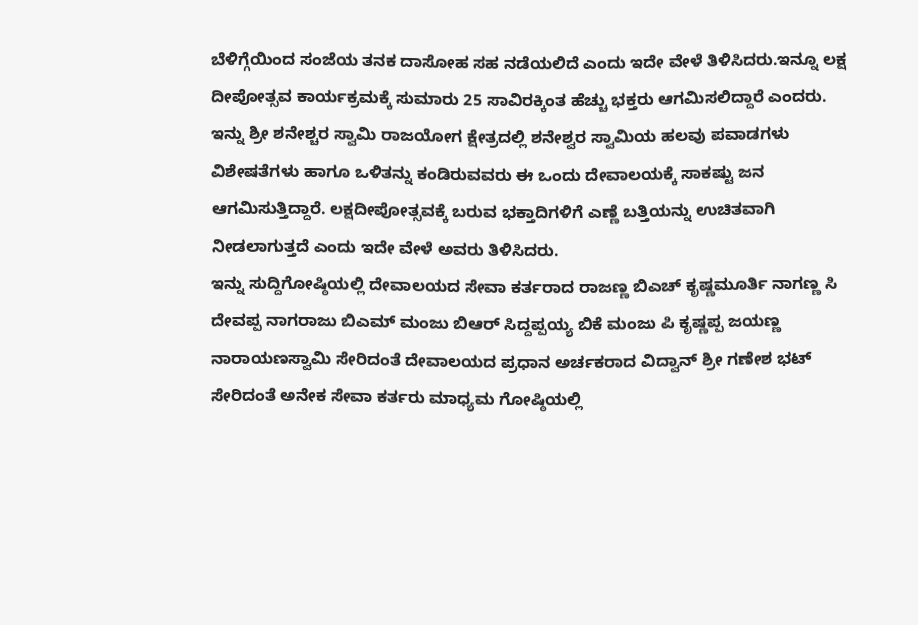ಬೆಳಿಗ್ಗೆಯಿಂದ ಸಂಜೆಯ ತನಕ ದಾಸೋಹ ಸಹ ನಡೆಯಲಿದೆ ಎಂದು ಇದೇ ವೇಳೆ ತಿಳಿಸಿದರು.ಇನ್ನೂ ಲಕ್ಷ ದೀಪೋತ್ಸವ ಕಾರ್ಯಕ್ರಮಕ್ಕೆ ಸುಮಾರು 25 ಸಾವಿರಕ್ಕಿಂತ ಹೆಚ್ಚು ಭಕ್ತರು ಆಗಮಿಸಲಿದ್ದಾರೆ ಎಂದರು.
ಇನ್ನು ಶ್ರೀ ಶನೇಶ್ಚರ ಸ್ವಾಮಿ ರಾಜಯೋಗ ಕ್ಷೇತ್ರದಲ್ಲಿ ಶನೇಶ್ವರ ಸ್ವಾಮಿಯ ಹಲವು ಪವಾಡಗಳು ವಿಶೇಷತೆಗಳು ಹಾಗೂ ಒಳಿತನ್ನು ಕಂಡಿರುವವರು ಈ ಒಂದು ದೇವಾಲಯಕ್ಕೆ ಸಾಕಷ್ಟು ಜನ ಆಗಮಿಸುತ್ತಿದ್ದಾರೆ. ಲಕ್ಷದೀಪೋತ್ಸವಕ್ಕೆ ಬರುವ ಭಕ್ತಾದಿಗಳಿಗೆ ಎಣ್ಣೆ ಬತ್ತಿಯನ್ನು ಉಚಿತವಾಗಿ ನೀಡಲಾಗುತ್ತದೆ ಎಂದು ಇದೇ ವೇಳೆ ಅವರು ತಿಳಿಸಿದರು.
ಇನ್ನು ಸುದ್ದಿಗೋಷ್ಠಿಯಲ್ಲಿ ದೇವಾಲಯದ ಸೇವಾ ಕರ್ತರಾದ ರಾಜಣ್ಣ ಬಿಎಚ್ ಕೃಷ್ಣಮೂರ್ತಿ ನಾಗಣ್ಣ ಸಿ ದೇವಪ್ಪ ನಾಗರಾಜು ಬಿಎಮ್ ಮಂಜು ಬಿಆರ್ ಸಿದ್ದಪ್ಪಯ್ಯ ಬಿಕೆ ಮಂಜು ಪಿ ಕೃಷ್ಣಪ್ಪ ಜಯಣ್ಣ ನಾರಾಯಣಸ್ವಾಮಿ ಸೇರಿದಂತೆ ದೇವಾಲಯದ ಪ್ರಧಾನ ಅರ್ಚಕರಾದ ವಿದ್ವಾನ್ ಶ್ರೀ ಗಣೇಶ ಭಟ್ ಸೇರಿದಂತೆ ಅನೇಕ ಸೇವಾ ಕರ್ತರು ಮಾಧ್ಯಮ ಗೋಷ್ಠಿಯಲ್ಲಿ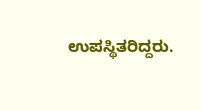ಉಪಸ್ಥಿತರಿದ್ದರು.